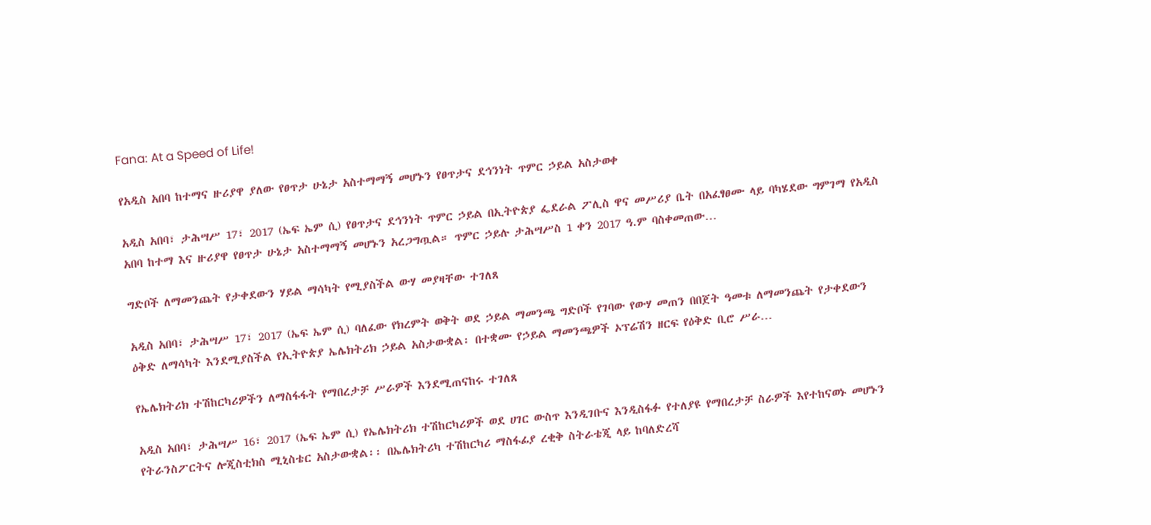Fana: At a Speed of Life!

የአዲስ አበባ ከተማና ዙሪያዋ ያለው የፀጥታ ሁኔታ አስተማማኝ መሆኑን የፀጥታና ደኅንነት ጥምር ኃይል አስታወቀ

አዲስ አበባ፣ ታሕሣሥ 17፣ 2017 (ኤፍ ኤም ሲ) የፀጥታና ደኅንነት ጥምር ኃይል በኢትዮጵያ ፌደራል ፖሊስ ዋና መሥሪያ ቤት በአፈፃፀሙ ላይ ባካሄደው ግምገማ የአዲስ አበባ ከተማ እና ዙሪያዋ የፀጥታ ሁኔታ አስተማማኝ መሆኑን አረጋግጧል። ጥምር ኃይሉ ታሕሣሥስ 1 ቀን 2017 ዓ.ም ባስቀመጠው…

ግድቦች ለማመንጨት የታቀደውን ሃይል ማሳካት የሚያስችል ውሃ መያዛቸው ተገለጸ

አዲስ አበባ፣ ታሕሣሥ 17፣ 2017 (ኤፍ ኤም ሲ) ባለፈው የክረምት ወቅት ወደ ኃይል ማመንጫ ግድቦች የገባው የውሃ መጠን በበጀት ዓመቱ ለማመንጨት የታቀደውን ዕቅድ ለማሳካት እንደሚያስችል የኢትዮጵያ ኤሌክትሪክ ኃይል አስታውቋል፡ በተቋሙ የኃይል ማመንጫዎች ኦፕሬሽን ዘርፍ የዕቅድ ቢሮ ሥራ…

የኤሌክትሪክ ተሽከርካሪዎችን ለማስፋፋት የማበረታቻ ሥራዎች እንደሚጠናከሩ ተገለጸ

አዲስ አበባ፣ ታሕሣሥ 16፣ 2017 (ኤፍ ኤም ሲ) የኤሌክትሪክ ተሽከርካሪዎች ወደ ሀገር ውስጥ እንዲገቡና እንዲስፋፉ የተለያዩ የማበረታቻ ስራዎች እየተከናወኑ መሆኑን የትራንስፖርትና ሎጂስቲክስ ሚኒስቴር አስታውቋል፡፡ በኤሌክትሪካ ተሽከርካሪ ማስፋፊያ ረቂቅ ስትራቴጂ ላይ ከባለድረሻ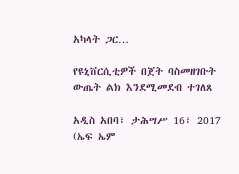አካላት ጋር…

የዩኒቨርሲቲዎች በጀት ባስመዘገቡት ውጤት ልክ እንደሚመደብ ተገለጸ

አዲስ አበባ፣ ታሕሣሥ 16፣ 2017 (ኤፍ ኤም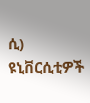ሲ) ዩኒቨርሲቲዎች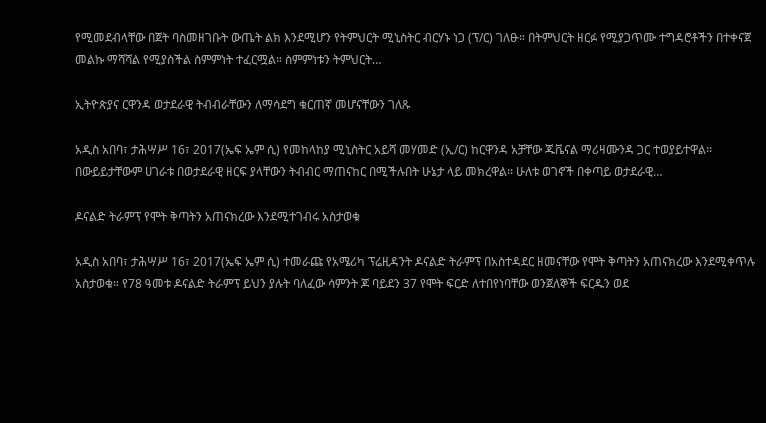የሚመደብላቸው በጀት ባስመዘገቡት ውጤት ልክ እንደሚሆን የትምህርት ሚኒስትር ብርሃኑ ነጋ (ፕ/ር) ገለፁ። በትምህርት ዘርፉ የሚያጋጥሙ ተግዳሮቶችን በተቀናጀ መልኩ ማሻሻል የሚያስችል ስምምነት ተፈርሟል። ስምምነቱን ትምህርት…

ኢትዮጵያና ርዋንዳ ወታደራዊ ትብብራቸውን ለማሳደግ ቁርጠኛ መሆናቸውን ገለጹ

አዲስ አበባ፣ ታሕሣሥ 16፣ 2017(ኤፍ ኤም ሲ) የመከላከያ ሚኒስትር አይሻ መሃመድ (ኢ/ር) ከርዋንዳ አቻቸው ጁቬናል ማሪዛሙንዳ ጋር ተወያይተዋል፡፡ በውይይታቸውም ሀገራቱ በወታደራዊ ዘርፍ ያላቸውን ትብብር ማጠናከር በሚችሉበት ሁኔታ ላይ መክረዋል፡፡ ሁለቱ ወገኖች በቀጣይ ወታደራዊ…

ዶናልድ ትራምፕ የሞት ቅጣትን አጠናክረው እንደሚተገብሩ አስታወቁ

አዲስ አበባ፣ ታሕሣሥ 16፣ 2017(ኤፍ ኤም ሲ) ተመራጩ የአሜሪካ ፕሬዚዳንት ዶናልድ ትራምፕ በአስተዳደር ዘመናቸው የሞት ቅጣትን አጠናክረው እንደሚቀጥሉ አስታወቁ። የ78 ዓመቱ ዶናልድ ትራምፕ ይህን ያሉት ባለፈው ሳምንት ጆ ባይደን 37 የሞት ፍርድ ለተበየነባቸው ወንጀለኞች ፍርዱን ወደ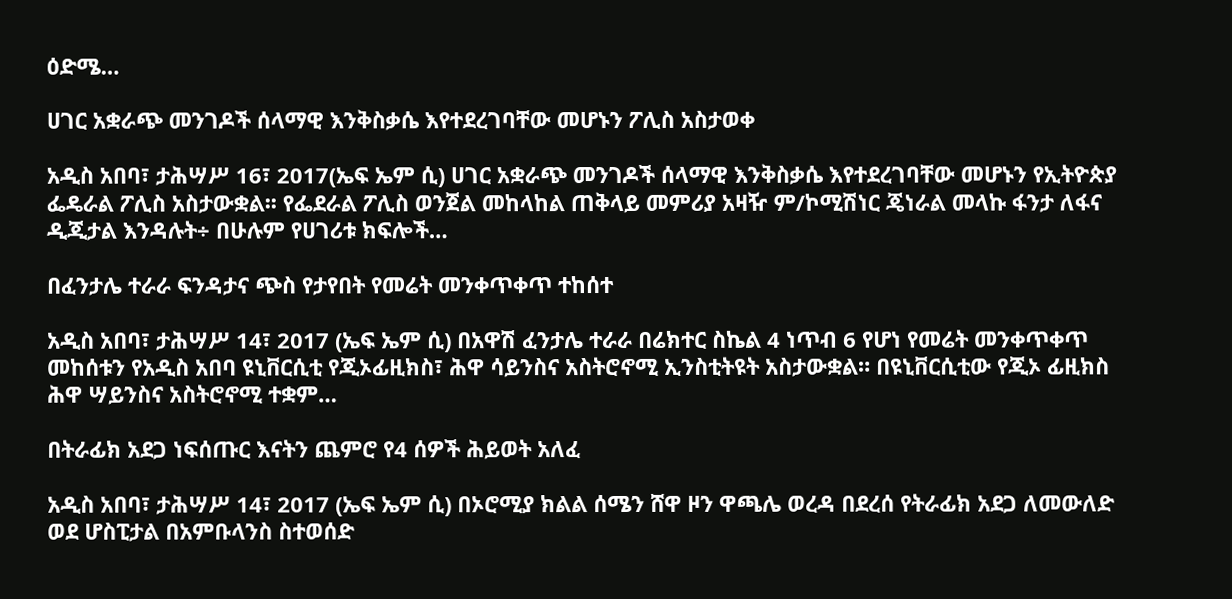ዕድሜ…

ሀገር አቋራጭ መንገዶች ሰላማዊ እንቅስቃሴ እየተደረገባቸው መሆኑን ፖሊስ አስታወቀ

አዲስ አበባ፣ ታሕሣሥ 16፣ 2017(ኤፍ ኤም ሲ) ሀገር አቋራጭ መንገዶች ሰላማዊ እንቅስቃሴ እየተደረገባቸው መሆኑን የኢትዮጵያ ፌዴራል ፖሊስ አስታውቋል፡፡ የፌደራል ፖሊስ ወንጀል መከላከል ጠቅላይ መምሪያ አዛዥ ም/ኮሚሽነር ጄነራል መላኩ ፋንታ ለፋና ዲጂታል እንዳሉት÷ በሁሉም የሀገሪቱ ክፍሎች…

በፈንታሌ ተራራ ፍንዳታና ጭስ የታየበት የመሬት መንቀጥቀጥ ተከሰተ

አዲስ አበባ፣ ታሕሣሥ 14፣ 2017 (ኤፍ ኤም ሲ) በአዋሽ ፈንታሌ ተራራ በሬክተር ስኬል 4 ነጥብ 6 የሆነ የመሬት መንቀጥቀጥ መከሰቱን የአዲስ አበባ ዩኒቨርሲቲ የጂኦፊዚክስ፣ ሕዋ ሳይንስና አስትሮኖሚ ኢንስቲትዩት አስታውቋል። በዩኒቨርሲቲው የጂኦ ፊዚክስ ሕዋ ሣይንስና አስትሮኖሚ ተቋም…

በትራፊክ አደጋ ነፍሰጡር እናትን ጨምሮ የ4 ሰዎች ሕይወት አለፈ

አዲስ አበባ፣ ታሕሣሥ 14፣ 2017 (ኤፍ ኤም ሲ) በኦሮሚያ ክልል ሰሜን ሸዋ ዞን ዋጫሌ ወረዳ በደረሰ የትራፊክ አደጋ ለመውለድ ወደ ሆስፒታል በአምቡላንስ ስተወሰድ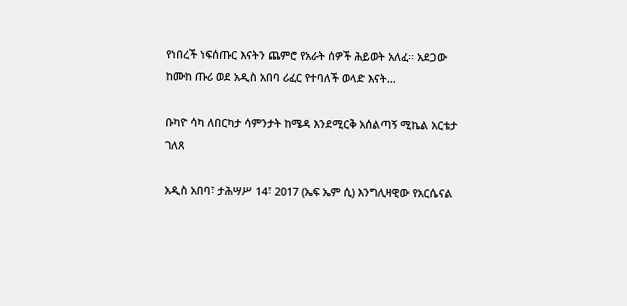የነበረች ነፍሰጡር እናትን ጨምሮ የአራት ሰዎች ሕይወት አለፈ፡፡ አደጋው ከሙከ ጡሪ ወደ አዲስ አበባ ሪፈር የተባለች ወላድ እናት…

ቡካዮ ሳካ ለበርካታ ሳምንታት ከሜዳ እንደሚርቅ አሰልጣኝ ሚኬል አርቴታ ገለጸ

አዲስ አበባ፣ ታሕሣሥ 14፣ 2017 (ኤፍ ኤም ሲ) እንግሊዛዊው የአርሴናል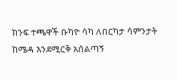ክንፍ ተጫዋች ቡካዮ ሳካ ለበርካታ ሳምንታት ከሜዳ እንደሚርቅ አሰልጣኝ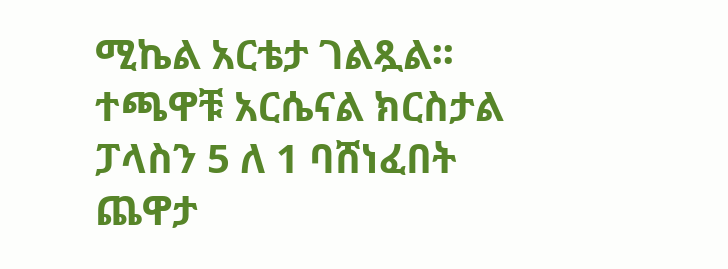ሚኬል አርቴታ ገልጿል፡፡ ተጫዋቹ አርሴናል ክርስታል ፓላስን 5 ለ 1 ባሸነፈበት ጨዋታ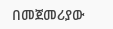በመጀመሪያው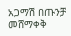አጋማሽ በጡንቻ መሸማቀቅ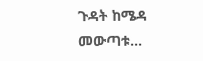ጉዳት ከሜዳ መውጣቱ…